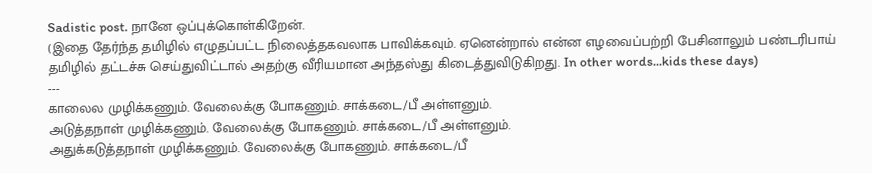Sadistic post. நானே ஒப்புக்கொள்கிறேன்.
(இதை தேர்ந்த தமிழில் எழுதப்பட்ட நிலைத்தகவலாக பாவிக்கவும். ஏனென்றால் என்ன எழவைப்பற்றி பேசினாலும் பண்டரிபாய் தமிழில் தட்டச்சு செய்துவிட்டால் அதற்கு வீரியமான அந்தஸ்து கிடைத்துவிடுகிறது. In other words...kids these days)
---
காலைல முழிக்கணும். வேலைக்கு போகணும். சாக்கடை/பீ அள்ளனும்.
அடுத்தநாள் முழிக்கணும். வேலைக்கு போகணும். சாக்கடை/பீ அள்ளனும்.
அதுக்கடுத்தநாள் முழிக்கணும். வேலைக்கு போகணும். சாக்கடை/பீ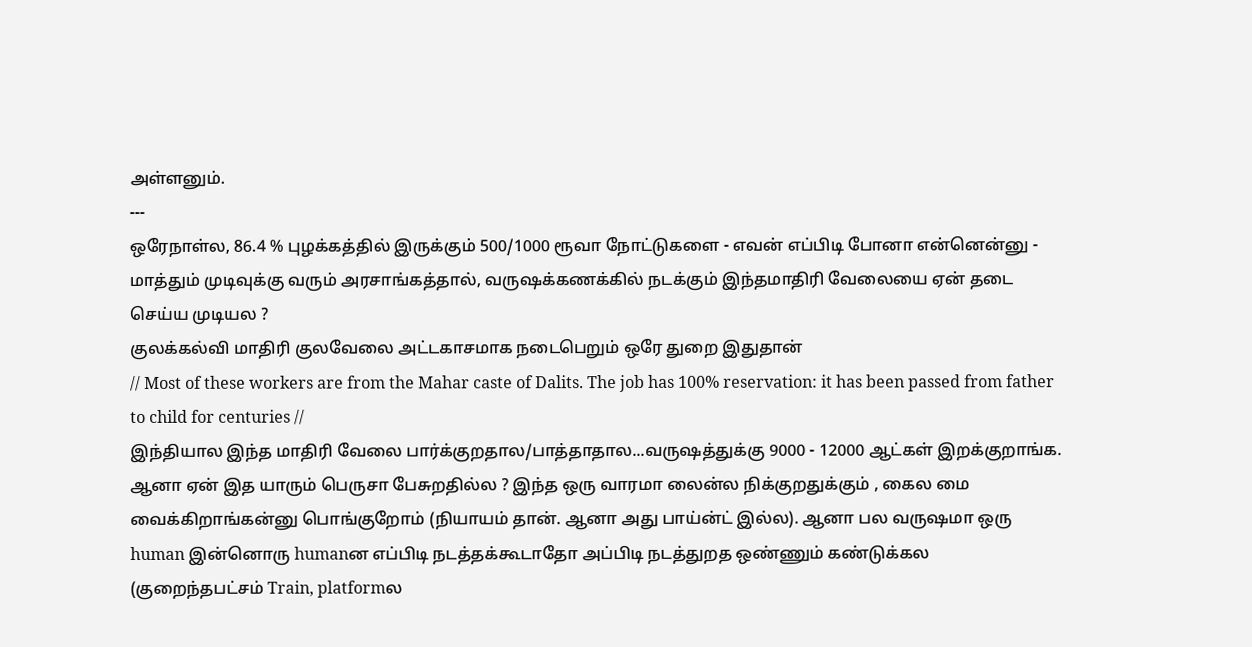அள்ளனும்.
---
ஒரேநாள்ல, 86.4 % புழக்கத்தில் இருக்கும் 500/1000 ரூவா நோட்டுகளை - எவன் எப்பிடி போனா என்னென்னு - மாத்தும் முடிவுக்கு வரும் அரசாங்கத்தால், வருஷக்கணக்கில் நடக்கும் இந்தமாதிரி வேலையை ஏன் தடை செய்ய முடியல ?
குலக்கல்வி மாதிரி குலவேலை அட்டகாசமாக நடைபெறும் ஒரே துறை இதுதான்
// Most of these workers are from the Mahar caste of Dalits. The job has 100% reservation: it has been passed from father to child for centuries //
இந்தியால இந்த மாதிரி வேலை பார்க்குறதால/பாத்தாதால...வருஷத்துக்கு 9000 - 12000 ஆட்கள் இறக்குறாங்க. ஆனா ஏன் இத யாரும் பெருசா பேசுறதில்ல ? இந்த ஒரு வாரமா லைன்ல நிக்குறதுக்கும் , கைல மை வைக்கிறாங்கன்னு பொங்குறோம் (நியாயம் தான். ஆனா அது பாய்ன்ட் இல்ல). ஆனா பல வருஷமா ஒரு human இன்னொரு humanன எப்பிடி நடத்தக்கூடாதோ அப்பிடி நடத்துறத ஒண்ணும் கண்டுக்கல (குறைந்தபட்சம் Train, platformல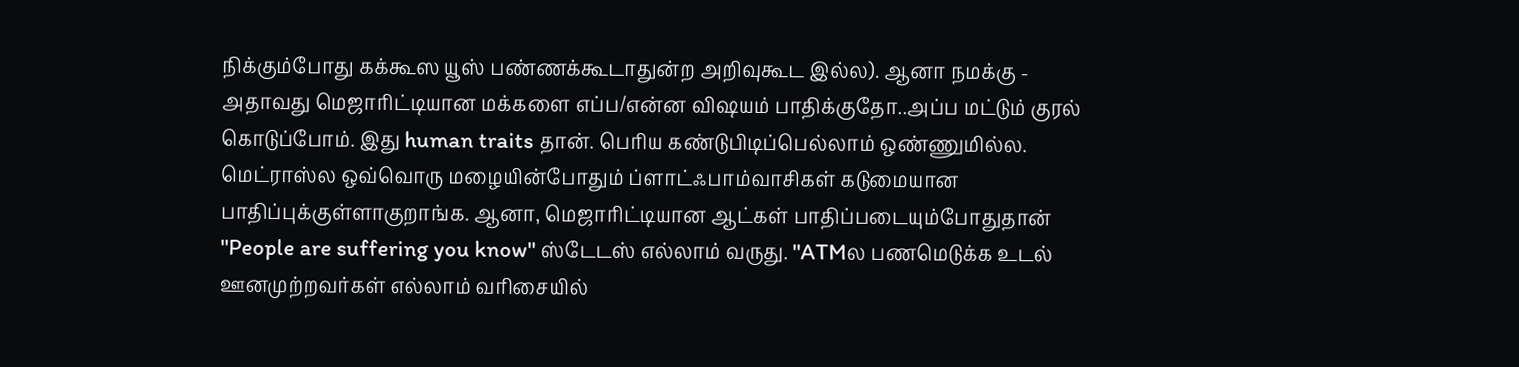நிக்கும்போது கக்கூஸ யூஸ் பண்ணக்கூடாதுன்ற அறிவுகூட இல்ல). ஆனா நமக்கு - அதாவது மெஜாரிட்டியான மக்களை எப்ப/என்ன விஷயம் பாதிக்குதோ..அப்ப மட்டும் குரல் கொடுப்போம். இது human traits தான். பெரிய கண்டுபிடிப்பெல்லாம் ஒண்ணுமில்ல.
மெட்ராஸ்ல ஒவ்வொரு மழையின்போதும் ப்ளாட்ஃபாம்வாசிகள் கடுமையான பாதிப்புக்குள்ளாகுறாங்க. ஆனா, மெஜாரிட்டியான ஆட்கள் பாதிப்படையும்போதுதான் "People are suffering you know" ஸ்டேடஸ் எல்லாம் வருது. "ATMல பணமெடுக்க உடல் ஊனமுற்றவர்கள் எல்லாம் வரிசையில்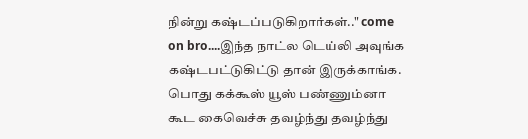நின்று கஷ்டப்படுகிறார்கள்.." come on bro....இந்த நாட்ல டெய்லி அவுங்க கஷ்டபட்டுகிட்டு தான் இருக்காங்க. பொது கக்கூஸ் யூஸ் பண்ணும்னா கூட கைவெச்சு தவழ்ந்து தவழ்ந்து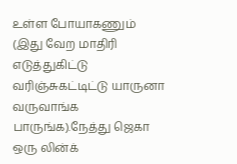உள்ள போயாகணும் (இது வேற மாதிரி எடுத்துகிட்டு வரிஞ்சுகட்டிட்டு யாருனா வருவாங்க பாருங்க).நேத்து ஜெகா ஒரு லின்க்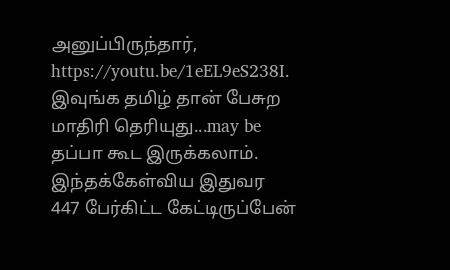அனுப்பிருந்தார்,
https://youtu.be/1eEL9eS238I. இவுங்க தமிழ் தான் பேசுற மாதிரி தெரியுது...may be தப்பா கூட இருக்கலாம். இந்தக்கேள்விய இதுவர 447 பேர்கிட்ட கேட்டிருப்பேன்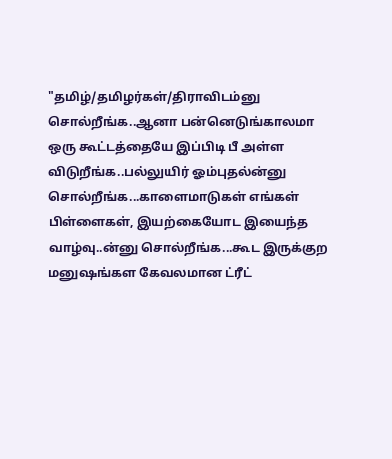"தமிழ்/தமிழர்கள்/திராவிடம்னு சொல்றீங்க..ஆனா பன்னெடுங்காலமா ஒரு கூட்டத்தையே இப்பிடி பீ அள்ள விடுறீங்க..பல்லுயிர் ஓம்புதல்ன்னு சொல்றீங்க...காளைமாடுகள் எங்கள் பிள்ளைகள், இயற்கையோட இயைந்த வாழ்வு..ன்னு சொல்றீங்க...கூட இருக்குற மனுஷங்கள கேவலமான ட்ரீட்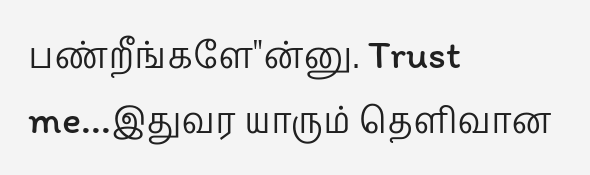பண்றீங்களே"ன்னு. Trust me...இதுவர யாரும் தெளிவான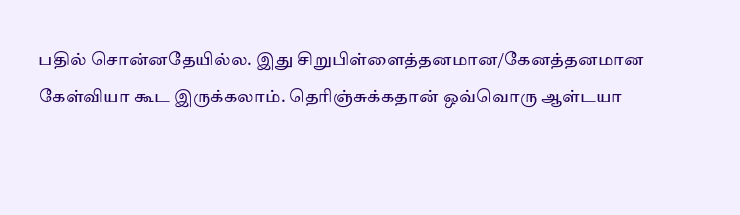பதில் சொன்னதேயில்ல. இது சிறுபிள்ளைத்தனமான/கேனத்தனமான கேள்வியா கூட இருக்கலாம். தெரிஞ்சுக்கதான் ஒவ்வொரு ஆள்டயா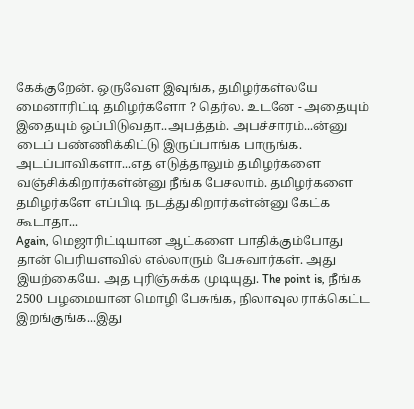கேக்குறேன். ஒருவேள இவுங்க, தமிழர்கள்லயே மைனாரிட்டி தமிழர்களோ ? தெர்ல. உடனே - அதையும் இதையும் ஒப்பிடுவதா..அபத்தம். அபச்சாரம்...ன்னு டைப் பண்ணிக்கிட்டு இருப்பாங்க பாருங்க. அடப்பாவிகளா...எத எடுத்தாலும் தமிழர்களை வஞ்சிக்கிறார்கள்ன்னு நீங்க பேசலாம். தமிழர்களை தமிழர்களே எப்பிடி நடத்துகிறார்கள்ன்னு கேட்க கூடாதா...
Again, மெஜாரிட்டியான ஆட்களை பாதிக்கும்போது தான் பெரியளவில் எல்லாரும் பேசுவார்கள். அது இயற்கையே. அத புரிஞ்சுக்க முடியுது. The point is, நீங்க 2500 பழமையான மொழி பேசுங்க, நிலாவுல ராக்கெட்ட இறங்குங்க...இது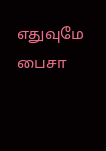எதுவுமே பைசா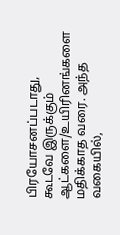பிரயோசனப்படாது, கூடவே இருக்கும் ஆட்களை/உயிரினங்களை மதிக்காத வரை. அந்த வகையில்,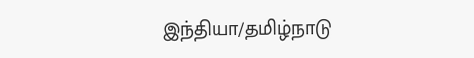இந்தியா/தமிழ்நாடு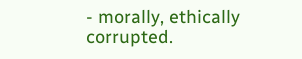- morally, ethically corrupted.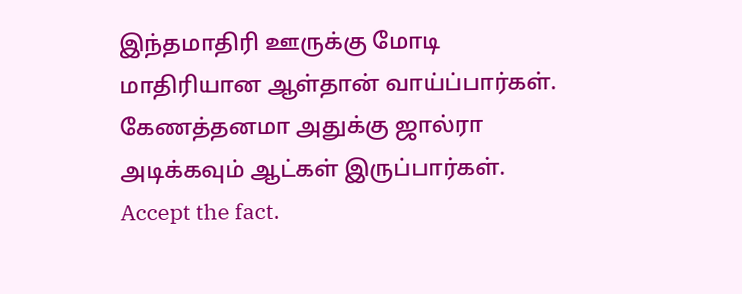இந்தமாதிரி ஊருக்கு மோடி மாதிரியான ஆள்தான் வாய்ப்பார்கள். கேணத்தனமா அதுக்கு ஜால்ரா அடிக்கவும் ஆட்கள் இருப்பார்கள். Accept the fact.